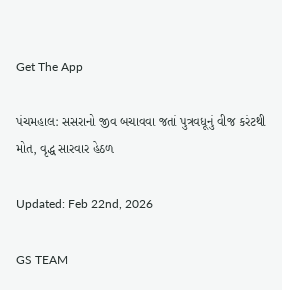Get The App

પંચમહાલ: સસરાનો જીવ બચાવવા જતાં પુત્રવધૂનું વીજ કરંટથી મોત, વૃદ્ધ સારવાર હેઠળ

Updated: Feb 22nd, 2026

GS TEAM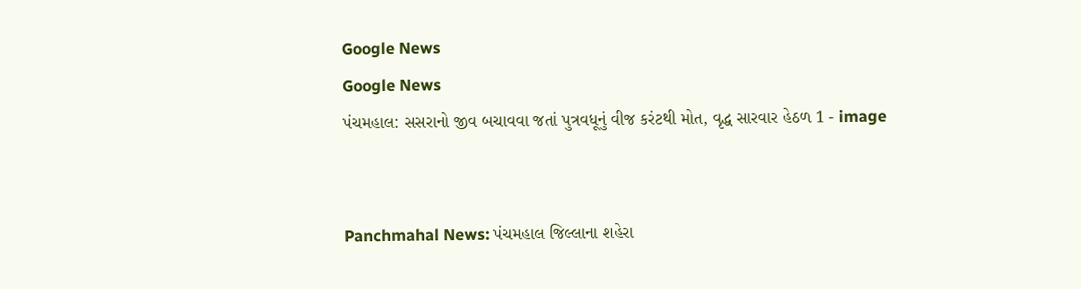Google News
Google News
પંચમહાલ: સસરાનો જીવ બચાવવા જતાં પુત્રવધૂનું વીજ કરંટથી મોત, વૃદ્ધ સારવાર હેઠળ 1 - image


Panchmahal News: પંચમહાલ જિલ્લાના શહેરા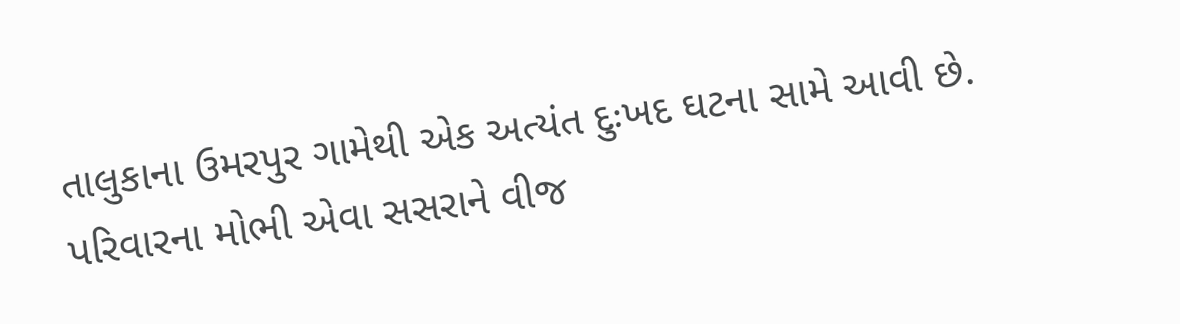તાલુકાના ઉમરપુર ગામેથી એક અત્યંત દુઃખદ ઘટના સામે આવી છે. પરિવારના મોભી એવા સસરાને વીજ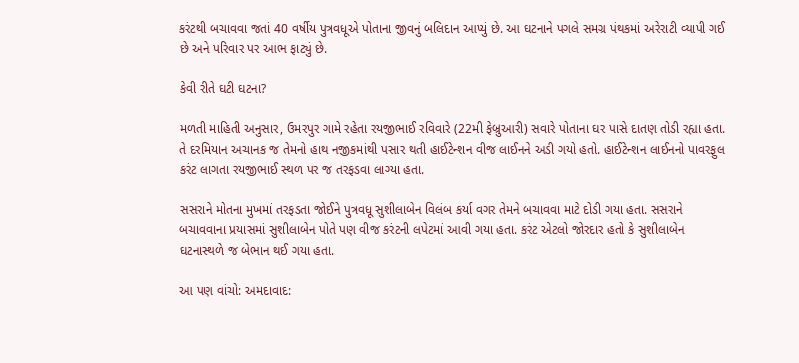કરંટથી બચાવવા જતાં 40 વર્ષીય પુત્રવધૂએ પોતાના જીવનું બલિદાન આપ્યું છે. આ ઘટનાને પગલે સમગ્ર પંથકમાં અરેરાટી વ્યાપી ગઈ છે અને પરિવાર પર આભ ફાટ્યું છે.

કેવી રીતે ઘટી ઘટના?

મળતી માહિતી અનુસાર, ઉમરપુર ગામે રહેતા રયજીભાઈ રવિવારે (22મી ફેબ્રુઆરી) સવારે પોતાના ઘર પાસે દાતણ તોડી રહ્યા હતા. તે દરમિયાન અચાનક જ તેમનો હાથ નજીકમાંથી પસાર થતી હાઈટેન્શન વીજ લાઈનને અડી ગયો હતો. હાઈટેન્શન લાઈનનો પાવરફુલ કરંટ લાગતા રયજીભાઈ સ્થળ પર જ તરફડવા લાગ્યા હતા.

સસરાને મોતના મુખમાં તરફડતા જોઈને પુત્રવધૂ સુશીલાબેન વિલંબ કર્યા વગર તેમને બચાવવા માટે દોડી ગયા હતા. સસરાને બચાવવાના પ્રયાસમાં સુશીલાબેન પોતે પણ વીજ કરંટની લપેટમાં આવી ગયા હતા. કરંટ એટલો જોરદાર હતો કે સુશીલાબેન ઘટનાસ્થળે જ બેભાન થઈ ગયા હતા.

આ પણ વાંચો: અમદાવાદ: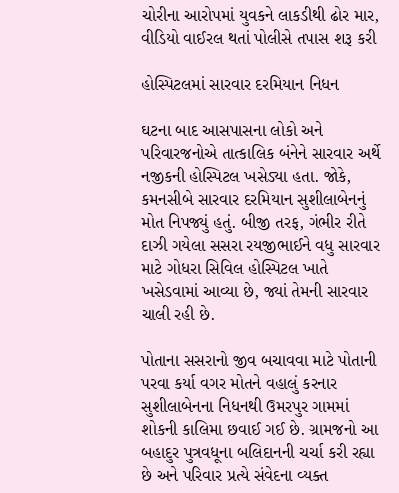ચોરીના આરોપમાં યુવકને લાકડીથી ઢોર માર, વીડિયો વાઈરલ થતાં પોલીસે તપાસ શરૂ કરી

હોસ્પિટલમાં સારવાર દરમિયાન નિધન

ઘટના બાદ આસપાસના લોકો અને પરિવારજનોએ તાત્કાલિક બંનેને સારવાર અર્થે નજીકની હોસ્પિટલ ખસેડ્યા હતા. જોકે, કમનસીબે સારવાર દરમિયાન સુશીલાબેનનું મોત નિપજ્યું હતું. બીજી તરફ, ગંભીર રીતે દાઝી ગયેલા સસરા રયજીભાઈને વધુ સારવાર માટે ગોધરા સિવિલ હોસ્પિટલ ખાતે ખસેડવામાં આવ્યા છે, જ્યાં તેમની સારવાર ચાલી રહી છે.

પોતાના સસરાનો જીવ બચાવવા માટે પોતાની પરવા કર્યા વગર મોતને વહાલું કરનાર સુશીલાબેનના નિધનથી ઉમરપુર ગામમાં શોકની કાલિમા છવાઈ ગઈ છે. ગ્રામજનો આ બહાદુર પુત્રવધૂના બલિદાનની ચર્ચા કરી રહ્યા છે અને પરિવાર પ્રત્યે સંવેદના વ્યક્ત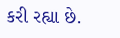કરી રહ્યા છે.